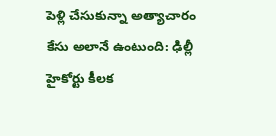పెళ్లి చేసుకున్నా అత్యాచారం కేసు అలానే ఉంటుంది: ఢిల్లీ హైకోర్టు కీలక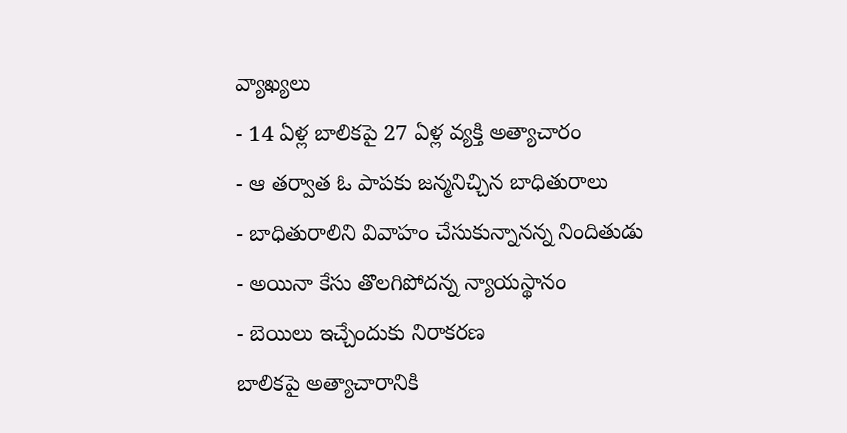వ్యాఖ్యలు
- 14 ఏళ్ల బాలికపై 27 ఏళ్ల వ్యక్తి అత్యాచారం
- ఆ తర్వాత ఓ పాపకు జన్మనిచ్చిన బాధితురాలు
- బాధితురాలిని వివాహం చేసుకున్నానన్న నిందితుడు
- అయినా కేసు తొలగిపోదన్న న్యాయస్థానం
- బెయిలు ఇచ్చేందుకు నిరాకరణ
బాలికపై అత్యాచారానికి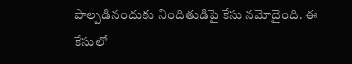పాల్పడినందుకు నిందితుడిపై కేసు నమోదైంది. ఈ కేసులో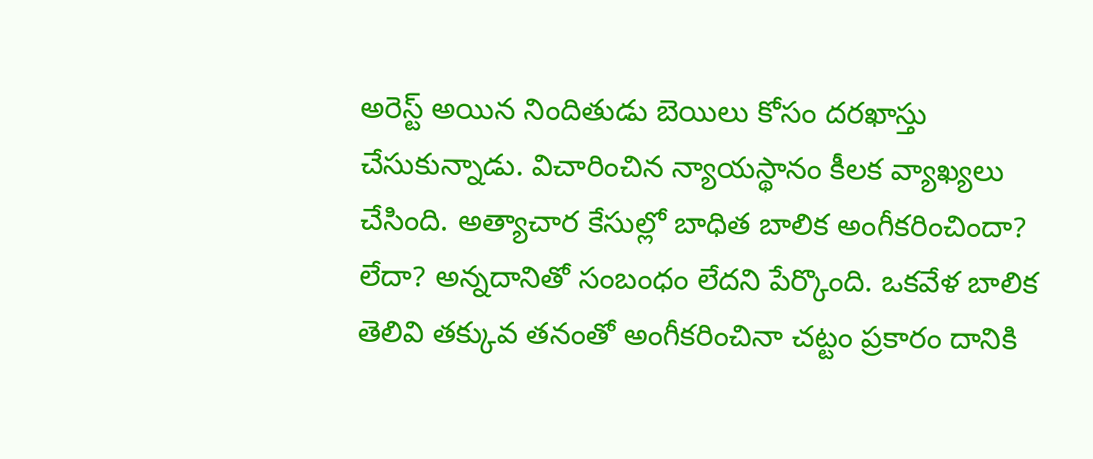అరెస్ట్ అయిన నిందితుడు బెయిలు కోసం దరఖాస్తు చేసుకున్నాడు. విచారించిన న్యాయస్థానం కీలక వ్యాఖ్యలు చేసింది. అత్యాచార కేసుల్లో బాధిత బాలిక అంగీకరించిందా? లేదా? అన్నదానితో సంబంధం లేదని పేర్కొంది. ఒకవేళ బాలిక తెలివి తక్కువ తనంతో అంగీకరించినా చట్టం ప్రకారం దానికి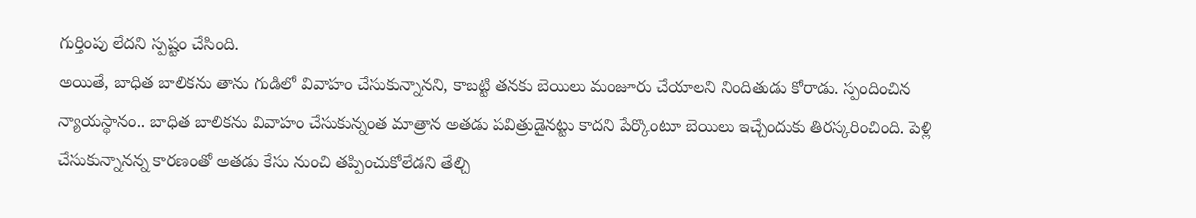గుర్తింపు లేదని స్పష్టం చేసింది.
అయితే, బాధిత బాలికను తాను గుడిలో వివాహం చేసుకున్నానని, కాబట్టి తనకు బెయిలు మంజూరు చేయాలని నిందితుడు కోరాడు. స్పందించిన న్యాయస్థానం.. బాధిత బాలికను వివాహం చేసుకున్నంత మాత్రాన అతడు పవిత్రుడైనట్టు కాదని పేర్కొంటూ బెయిలు ఇచ్చేందుకు తిరస్కరించింది. పెళ్లి చేసుకున్నానన్న కారణంతో అతడు కేసు నుంచి తప్పించుకోలేడని తేల్చి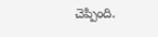చెప్పింది.